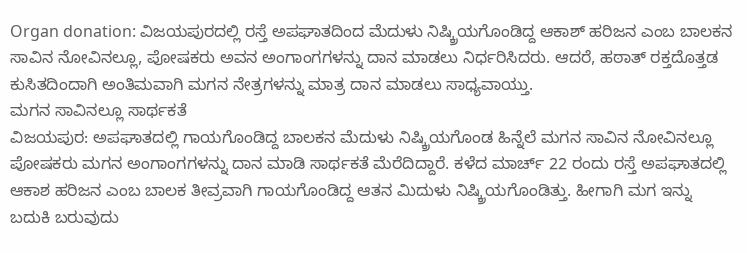Organ donation: ವಿಜಯಪುರದಲ್ಲಿ ರಸ್ತೆ ಅಪಘಾತದಿಂದ ಮೆದುಳು ನಿಷ್ಕ್ರಿಯಗೊಂಡಿದ್ದ ಆಕಾಶ್ ಹರಿಜನ ಎಂಬ ಬಾಲಕನ ಸಾವಿನ ನೋವಿನಲ್ಲೂ, ಪೋಷಕರು ಅವನ ಅಂಗಾಂಗಗಳನ್ನು ದಾನ ಮಾಡಲು ನಿರ್ಧರಿಸಿದರು. ಆದರೆ, ಹಠಾತ್ ರಕ್ತದೊತ್ತಡ ಕುಸಿತದಿಂದಾಗಿ ಅಂತಿಮವಾಗಿ ಮಗನ ನೇತ್ರಗಳನ್ನು ಮಾತ್ರ ದಾನ ಮಾಡಲು ಸಾಧ್ಯವಾಯ್ತು.
ಮಗನ ಸಾವಿನಲ್ಲೂ ಸಾರ್ಥಕತೆ
ವಿಜಯಪುರ: ಅಪಘಾತದಲ್ಲಿ ಗಾಯಗೊಂಡಿದ್ದ ಬಾಲಕನ ಮೆದುಳು ನಿಷ್ಕ್ರಿಯಗೊಂಡ ಹಿನ್ನೆಲೆ ಮಗನ ಸಾವಿನ ನೋವಿನಲ್ಲೂ ಪೋಷಕರು ಮಗನ ಅಂಗಾಂಗಗಳನ್ನು ದಾನ ಮಾಡಿ ಸಾರ್ಥಕತೆ ಮೆರೆದಿದ್ದಾರೆ. ಕಳೆದ ಮಾರ್ಚ್ 22 ರಂದು ರಸ್ತೆ ಅಪಘಾತದಲ್ಲಿ ಆಕಾಶ ಹರಿಜನ ಎಂಬ ಬಾಲಕ ತೀವ್ರವಾಗಿ ಗಾಯಗೊಂಡಿದ್ದ ಆತನ ಮಿದುಳು ನಿಷ್ಕ್ರಿಯಗೊಂಡಿತ್ತು. ಹೀಗಾಗಿ ಮಗ ಇನ್ನು ಬದುಕಿ ಬರುವುದು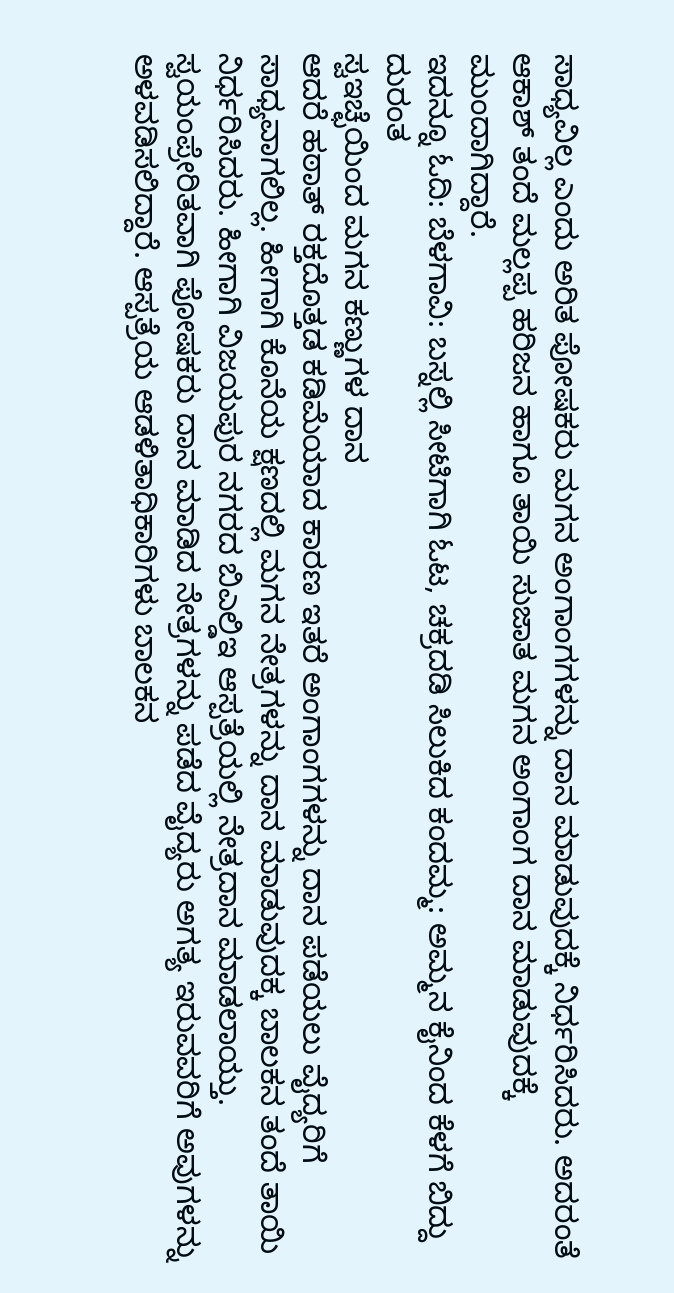ಸಾಧ್ಯವಿಲ್ಲ ಎಂದು ಅರಿತ ಪೋಷಕರು ಮಗನ ಅಂಗಾಂಗಗಳನ್ನು ದಾನ ಮಾಡುವುದಕ್ಕೆ ನಿರ್ಧರಿಸಿದರು. ಅದರಂತೆ ಆಕಾಶ್ ತಂದೆ ಮಲ್ಲಪ್ಪ ಹರಿಜನ ಹಾಗೂ ತಾಯಿ ಸುಜಾತ ಮಗನ ಅಂಗಾಂಗ ದಾನ ಮಾಡುವುದಕ್ಕೆ ಮುಂದಾಗಿದ್ದಾರೆ.
ಇದನ್ನೂ ಓದಿ: ಬೆಳಗಾವಿ: ಬಸ್ನಲ್ಲಿ ಸೀಟಿಗಾಗಿ ಓಟ, ಚಕ್ರದಡಿ ಸಿಲುಕಿದ ಕಂದಮ್ಮ: ಅಮ್ಮನ ಕೈನಿಂದ ಕೆಳಗೆ ಬಿದ್ದು ದುರಂತ
ಸ್ವಇಚ್ಛೆಯಿಂದ ಮಗನ ಕಣ್ಣುಗಳ ದಾನ
ಆದರೆ ಹಠಾತ್ ರಕ್ತದೊತ್ತಡ ಕಡಿಮೆಯಾದ ಕಾರಣ ಇತರೆ ಅಂಗಾಂಗಗಳನ್ನು ದಾನ ಪಡೆಯಲು ವೈದ್ಯರಿಗೆ ಸಾಧ್ಯವಾಗಲಿಲ್ಲ. ಹೀಗಾಗಿ ಕೊನೆಯ ಕ್ಷಣದಲ್ಲಿ ಮಗನ ನೇತ್ರಗಳನ್ನು ದಾನ ಮಾಡುವುದಕ್ಕ ಬಾಲಕನ ತಂದೆ ತಾಯಿ ನಿರ್ಧರಿಸಿದರು. ಹೀಗಾಗಿ ವಿಜಯಪುರ ನಗರದ ಬಿಎಲ್ಡಿಇ ಆಸ್ಪತ್ರೆಯಲ್ಲಿ ನೇತ್ರದಾನ ಮಾಡಲಾಯ್ತು. ಸ್ವಯಂಪ್ರೇರಿತವಾಗಿ ಪೋಷಕರು ದಾನ ಮಾಡಿದ ನೇತ್ರಗಳನ್ನು ಪಡೆದ ವೈದ್ಯರು ಅಗತ್ಯ ಇರುವವರಿಗೆ ಅವುಗಳನ್ನು ಅಳವಡಿಸಲಿದ್ದಾರೆ. ಆಸ್ಪತ್ರೆಯ ಆಡಳಿತಾಧಿಕಾರಿಗಳು ಬಾಲಕನ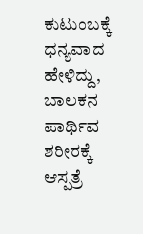ಕುಟುಂಬಕ್ಕೆ ಧನ್ಯವಾದ ಹೇಳಿದ್ದು, ಬಾಲಕನ ಪಾರ್ಥಿವ ಶರೀರಕ್ಕೆ ಆಸ್ಪತ್ರೆ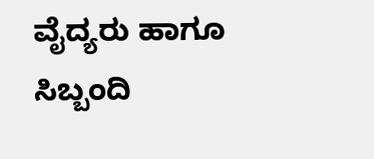ವೈದ್ಯರು ಹಾಗೂ ಸಿಬ್ಬಂದಿ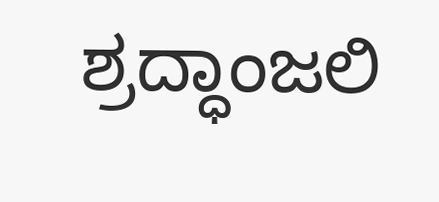ಶ್ರದ್ಧಾಂಜಲಿ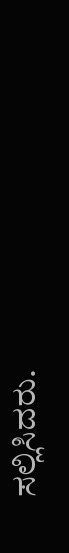ಸಲ್ಲಿಸಿದರು.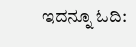ಇದನ್ನೂ ಓದಿ: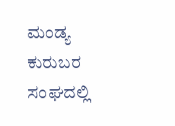ಮಂಡ್ಯ ಕುರುಬರ ಸಂಘದಲ್ಲಿ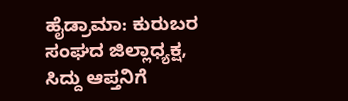ಹೈಡ್ರಾಮಾ: ಕುರುಬರ ಸಂಘದ ಜಿಲ್ಲಾಧ್ಯಕ್ಷ, ಸಿದ್ದು ಆಪ್ತನಿಗೆ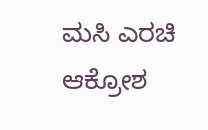ಮಸಿ ಎರಚಿ ಆಕ್ರೋಶ